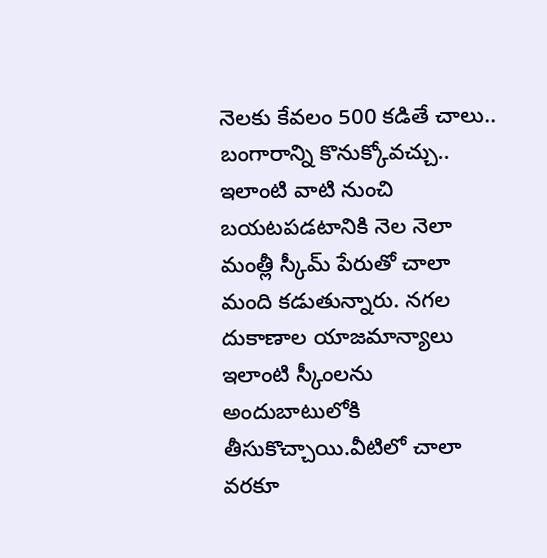నెలకు కేవలం 500 కడితే చాలు.. బంగారాన్ని కొనుక్కోవచ్చు..
ఇలాంటి వాటి నుంచి బయటపడటానికి నెల నెలా మంత్లీ స్కీమ్ పేరుతో చాలా మంది కడుతున్నారు. నగల దుకాణాల యాజమాన్యాలు ఇలాంటి స్కీంలను అందుబాటులోకి తీసుకొచ్చాయి.వీటిలో చాలా వరకూ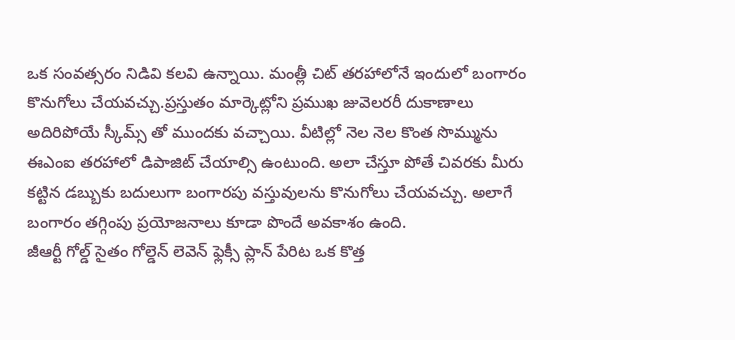ఒక సంవత్సరం నిడివి కలవి ఉన్నాయి. మంత్లీ చిట్ తరహాలోనే ఇందులో బంగారం కొనుగోలు చేయవచ్చు.ప్రస్తుతం మార్కెట్లోని ప్రముఖ జువెలరరీ దుకాణాలు అదిరిపోయే స్కీమ్స్ తో ముందకు వచ్చాయి. వీటిల్లో నెల నెల కొంత సొమ్మును ఈఎంఐ తరహాలో డిపాజిట్ చేయాల్సి ఉంటుంది. అలా చేస్తూ పోతే చివరకు మీరు కట్టిన డబ్బుకు బదులుగా బంగారపు వస్తువులను కొనుగోలు చేయవచ్చు. అలాగే బంగారం తగ్గింపు ప్రయోజనాలు కూడా పొందే అవకాశం ఉంది.
జీఆర్టీ గోల్డ్ సైతం గోల్డెన్ లెవెన్ ఫ్లెక్సీ ప్లాన్ పేరిట ఒక కొత్త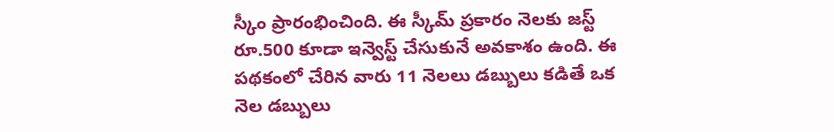స్కీం ప్రారంభించింది. ఈ స్కీమ్ ప్రకారం నెలకు జస్ట్ రూ.500 కూడా ఇన్వెస్ట్ చేసుకునే అవకాశం ఉంది. ఈ పథకంలో చేరిన వారు 11 నెలలు డబ్బులు కడితే ఒక నెల డబ్బులు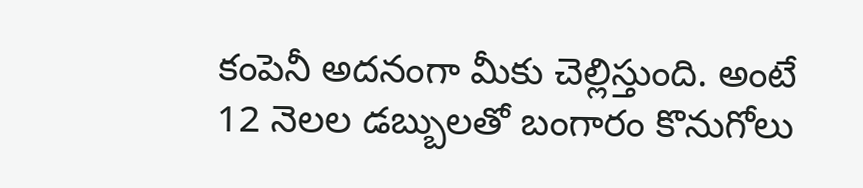కంపెనీ అదనంగా మీకు చెల్లిస్తుంది. అంటే 12 నెలల డబ్బులతో బంగారం కొనుగోలు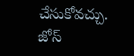చేసుకోవచ్చు. జోస్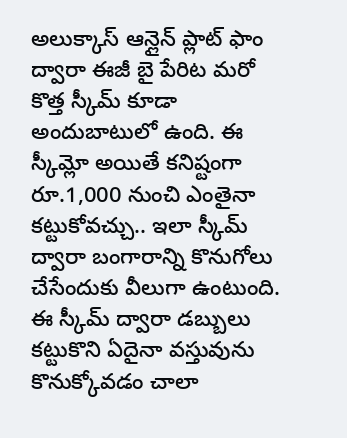అలుక్కాస్ ఆన్లైన్ ప్లాట్ ఫాం ద్వారా ఈజీ బై పేరిట మరో కొత్త స్కీమ్ కూడా అందుబాటులో ఉంది. ఈ స్కీమ్లో అయితే కనిష్టంగా రూ.1,000 నుంచి ఎంతైనా కట్టుకోవచ్చు.. ఇలా స్కీమ్ ద్వారా బంగారాన్ని కొనుగోలు చేసేందుకు వీలుగా ఉంటుంది. ఈ స్కీమ్ ద్వారా డబ్బులు కట్టుకొని ఏదైనా వస్తువును కొనుక్కోవడం చాలా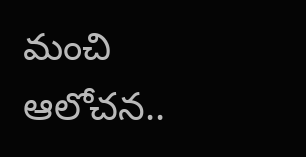మంచి ఆలోచన..